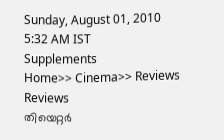Sunday, August 01, 2010   5:32 AM IST
Supplements
Home>> Cinema>> Reviews
Reviews
തിയെറ്റര്‍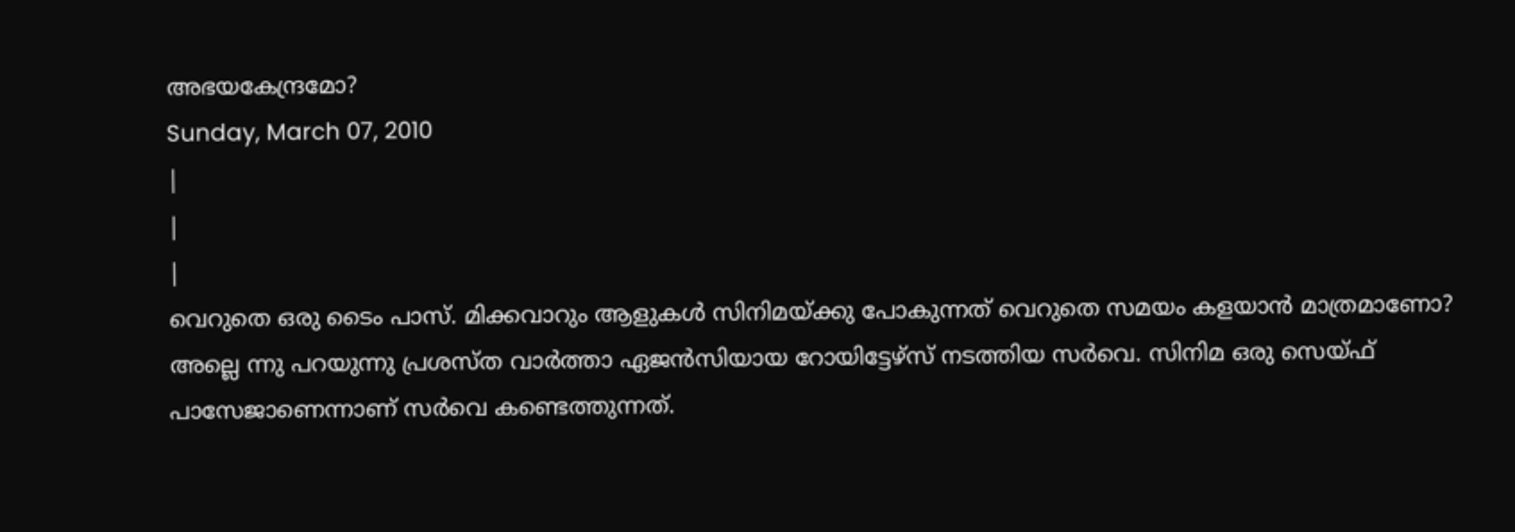അഭയകേന്ദ്രമോ?
Sunday, March 07, 2010
|
|
|
വെറുതെ ഒരു ടൈം പാസ്. മിക്കവാറും ആളുകള്‍ സിനിമയ്ക്കു പോകുന്നത് വെറുതെ സമയം കളയാന്‍ മാത്രമാണോ? അല്ലെ ന്നു പറയുന്നു പ്രശസ്ത വാര്‍ത്താ ഏജന്‍സിയായ റോയിട്ടേഴ്സ് നടത്തിയ സര്‍വെ. സിനിമ ഒരു സെയ്ഫ് പാസേജാണെന്നാണ് സര്‍വെ കണ്ടെത്തുന്നത്.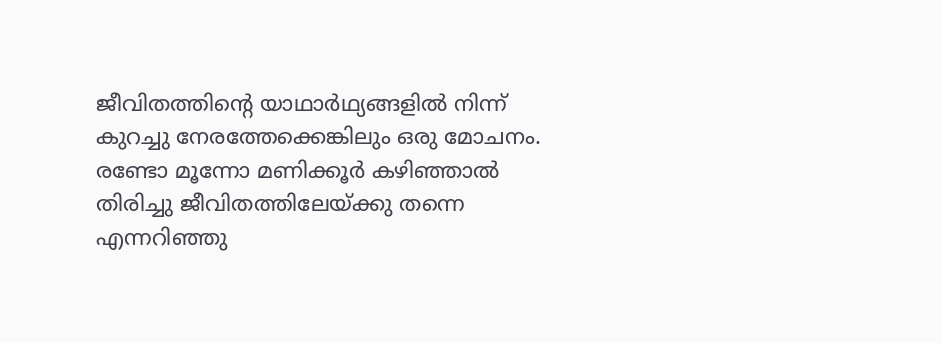ജീവിതത്തിന്‍റെ യാഥാര്‍ഥ്യങ്ങളില്‍ നിന്ന് കുറച്ചു നേരത്തേക്കെങ്കിലും ഒരു മോചനം. രണ്ടോ മൂന്നോ മണിക്കൂര്‍ കഴിഞ്ഞാല്‍ തിരിച്ചു ജീവിതത്തിലേയ്ക്കു തന്നെ എന്നറിഞ്ഞു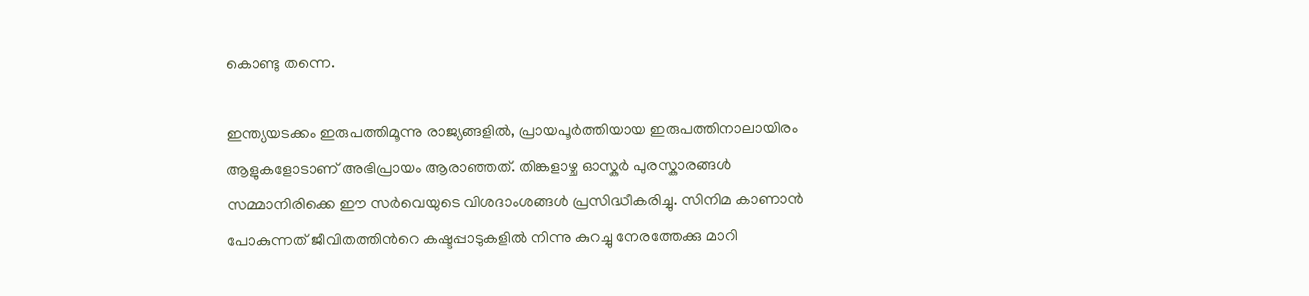കൊണ്ടു തന്നെ.

ഇന്ത്യയടക്കം ഇരുപത്തിമൂന്നു രാജ്യങ്ങളില്‍, പ്രായപൂര്‍ത്തിയായ ഇരുപത്തിനാലായിരം ആളുകളോടാണ് അഭിപ്രായം ആരാഞ്ഞത്. തിങ്കളാഴ്ച ഓസ്കര്‍ പുരസ്കാരങ്ങള്‍ സമ്മാനിരിക്കെ ഈ സര്‍വെയുടെ വിശദാംശങ്ങള്‍ പ്രസിദ്ധീകരിച്ചു. സിനിമ കാണാന്‍ പോകുന്നത് ജീവിതത്തിന്‍റെ കഷ്ടപ്പാടുകളില്‍ നിന്നു കുറച്ചു നേരത്തേക്കു മാറി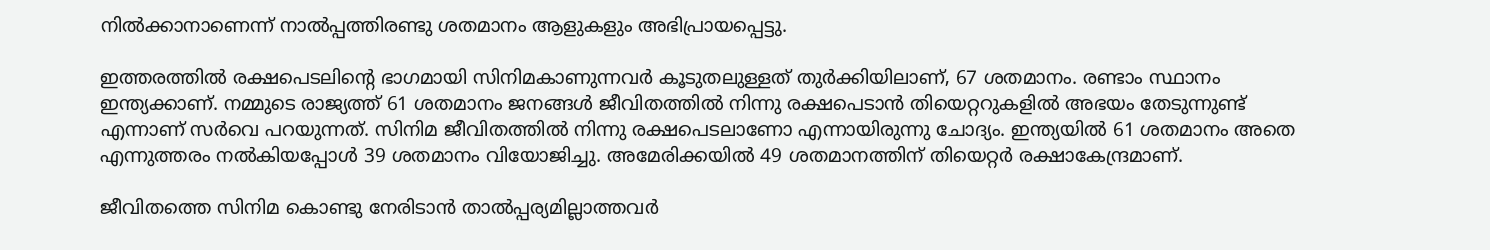നില്‍ക്കാനാണെന്ന് നാല്‍പ്പത്തിരണ്ടു ശതമാനം ആളുകളും അഭിപ്രായപ്പെട്ടു.

ഇത്തരത്തില്‍ രക്ഷപെടലിന്‍റെ ഭാഗമായി സിനിമകാണുന്നവര്‍ കൂടുതലുള്ളത് തുര്‍ക്കിയിലാണ്, 67 ശതമാനം. രണ്ടാം സ്ഥാനം ഇന്ത്യക്കാണ്. നമ്മുടെ രാജ്യത്ത് 61 ശതമാനം ജനങ്ങള്‍ ജീവിതത്തില്‍ നിന്നു രക്ഷപെടാന്‍ തിയെറ്ററുകളില്‍ അഭയം തേടുന്നുണ്ട് എന്നാണ് സര്‍വെ പറയുന്നത്. സിനിമ ജീവിതത്തില്‍ നിന്നു രക്ഷപെടലാണോ എന്നായിരുന്നു ചോദ്യം. ഇന്ത്യയില്‍ 61 ശതമാനം അതെ എന്നുത്തരം നല്‍കിയപ്പോള്‍ 39 ശതമാനം വിയോജിച്ചു. അമേരിക്കയില്‍ 49 ശതമാനത്തിന് തിയെറ്റര്‍ രക്ഷാകേന്ദ്രമാണ്.

ജീവിതത്തെ സിനിമ കൊണ്ടു നേരിടാന്‍ താല്‍പ്പര്യമില്ലാത്തവര്‍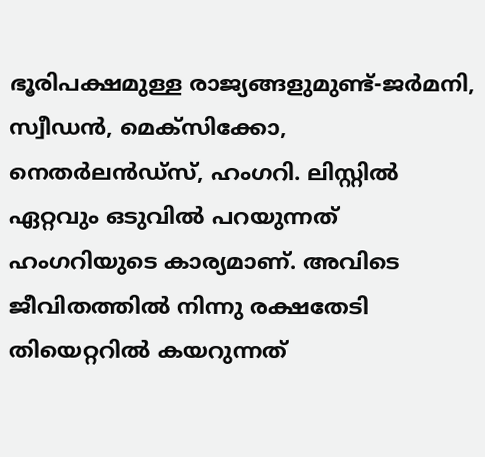ഭൂരിപക്ഷമുള്ള രാജ്യങ്ങളുമുണ്ട്-ജര്‍മനി, സ്വീഡന്‍, മെക്സിക്കോ, നെതര്‍ലന്‍ഡ്സ്, ഹംഗറി. ലിസ്റ്റില്‍ ഏറ്റവും ഒടുവില്‍ പറയുന്നത് ഹംഗറിയുടെ കാര്യമാണ്. അവിടെ ജീവിതത്തില്‍ നിന്നു രക്ഷതേടി തിയെറ്ററില്‍ കയറുന്നത്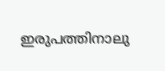ഇരുപത്തിനാലു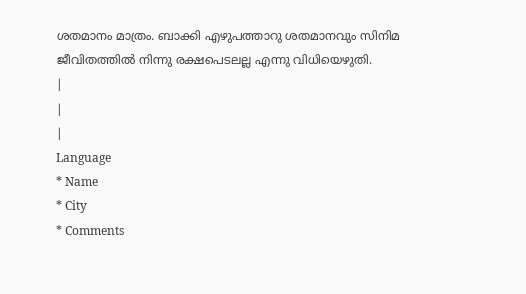ശതമാനം മാത്രം. ബാക്കി എഴുപത്താറു ശതമാനവും സിനിമ ജീവിതത്തില്‍ നിന്നു രക്ഷപെടലല്ല എന്നു വിധിയെഴുതി.
|
|
|
Language
* Name
* City
* Comments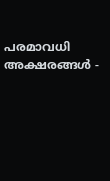പരമാവധി അക്ഷരങ്ങള്‍ -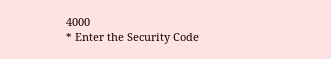4000
* Enter the Security Code